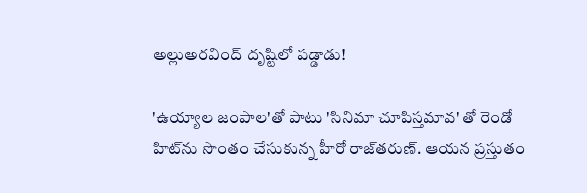అల్లుఅరవింద్‌ దృష్టిలో పడ్డాడు!

'ఉయ్యాల జంపాల'తో పాటు 'సినిమా చూపిస్తమావ' తో రెండో హిట్‌ను సొంతం చేసుకున్న హీరో రాజ్‌తరుణ్‌. ఆయన ప్రస్తుతం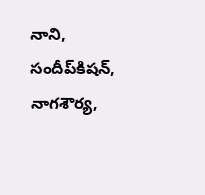నాని, సందీప్‌కిషన్‌, నాగశౌర్య,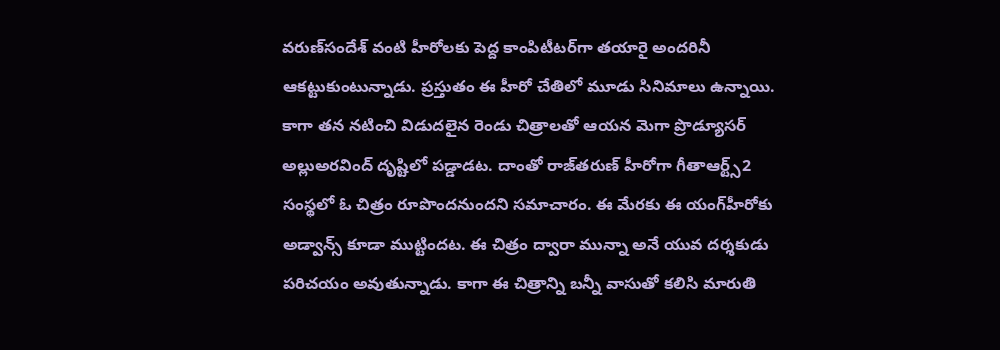వరుణ్‌సందేశ్‌ వంటి హీరోలకు పెద్ద కాంపిటీటర్‌గా తయారై అందరినీ ఆకట్టుకుంటున్నాడు. ప్రస్తుతం ఈ హీరో చేతిలో మూడు సినిమాలు ఉన్నాయి. కాగా తన నటించి విడుదలైన రెండు చిత్రాలతో ఆయన మెగా ప్రొడ్యూసర్‌ అల్లుఅరవింద్‌ దృష్టిలో పడ్డాడట. దాంతో రాజ్‌తరుణ్‌ హీరోగా గీతాఆర్ట్స్‌2 సంస్థలో ఓ చిత్రం రూపొందనుందని సమాచారం. ఈ మేరకు ఈ యంగ్‌హీరోకు అడ్వాన్స్‌ కూడా ముట్టిందట. ఈ చిత్రం ద్వారా మున్నా అనే యువ దర్శకుడు పరిచయం అవుతున్నాడు. కాగా ఈ చిత్రాన్ని బన్నీ వాసుతో కలిసి మారుతి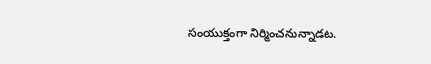సంయుక్తంగా నిర్మించనున్నాడట.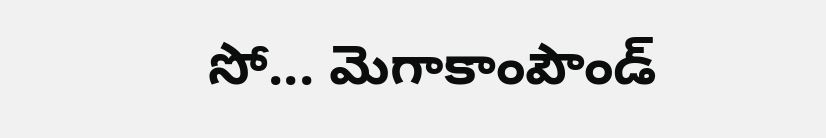సో... మెగాకాంపౌండ్‌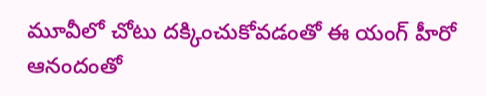మూవీలో చోటు దక్కించుకోవడంతో ఈ యంగ్‌ హీరో ఆనందంతో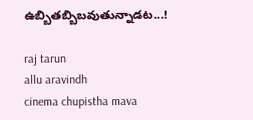ఉబ్బితబ్బిబవుతున్నాడట...!

raj tarun
allu aravindh
cinema chupistha mava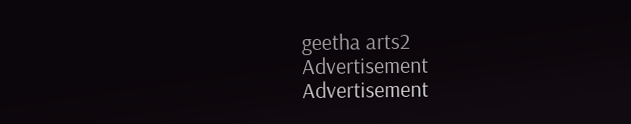geetha arts2
Advertisement
Advertisement